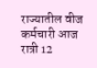राज्यातील वीज कर्मचारी आज रात्री 12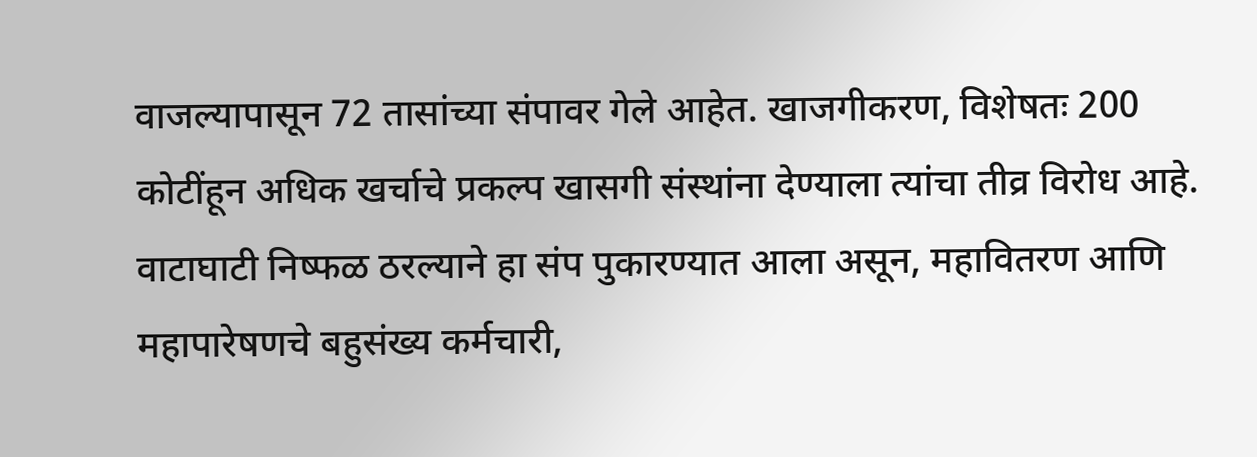वाजल्यापासून 72 तासांच्या संपावर गेले आहेत. खाजगीकरण, विशेषतः 200 कोटींहून अधिक खर्चाचे प्रकल्प खासगी संस्थांना देण्याला त्यांचा तीव्र विरोध आहे. वाटाघाटी निष्फळ ठरल्याने हा संप पुकारण्यात आला असून, महावितरण आणि महापारेषणचे बहुसंख्य कर्मचारी,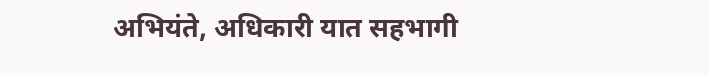अभियंते, अधिकारी यात सहभागी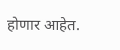होणार आहेत.